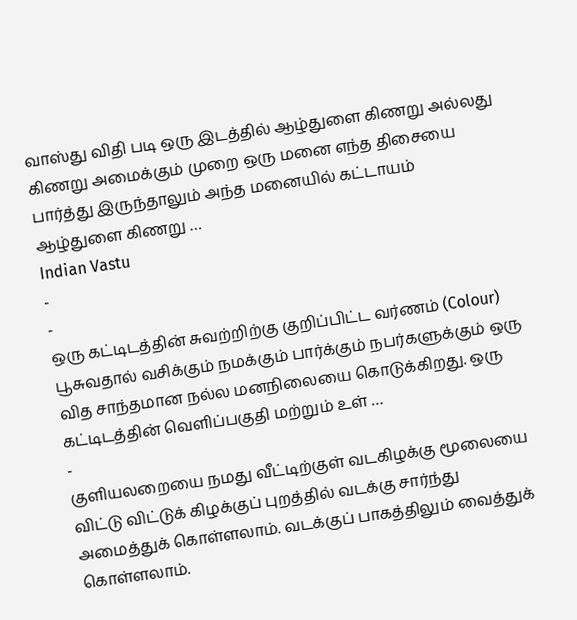வாஸ்து விதி படி ஒரு இடத்தில் ஆழ்துளை கிணறு அல்லது கிணறு அமைக்கும் முறை ஒரு மனை எந்த திசையை பார்த்து இருந்தாலும் அந்த மனையில் கட்டாயம் ஆழ்துளை கிணறு …
Indian Vastu
-
-
ஒரு கட்டிடத்தின் சுவற்றிற்கு குறிப்பிட்ட வர்ணம் (Colour) பூசுவதால் வசிக்கும் நமக்கும் பார்க்கும் நபர்களுக்கும் ஒரு வித சாந்தமான நல்ல மனநிலையை கொடுக்கிறது. ஒரு கட்டிடத்தின் வெளிப்பகுதி மற்றும் உள் …
-
குளியலறையை நமது வீட்டிற்குள் வடகிழக்கு மூலையை விட்டு விட்டுக் கிழக்குப் புறத்தில் வடக்கு சார்ந்து அமைத்துக் கொள்ளலாம். வடக்குப் பாகத்திலும் வைத்துக் கொள்ளலாம்.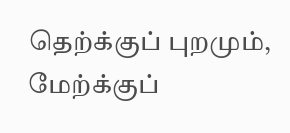தெற்க்குப் புறமும், மேற்க்குப்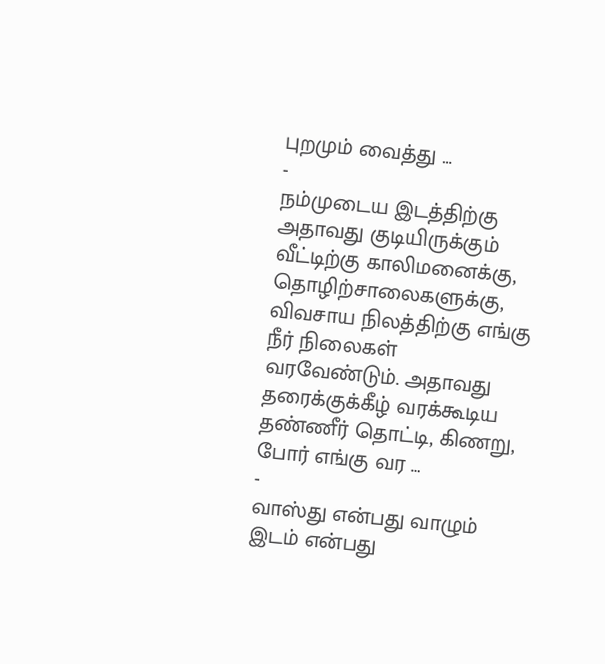புறமும் வைத்து …
-
நம்முடைய இடத்திற்கு அதாவது குடியிருக்கும் வீட்டிற்கு காலிமனைக்கு, தொழிற்சாலைகளுக்கு, விவசாய நிலத்திற்கு எங்கு நீர் நிலைகள் வரவேண்டும். அதாவது தரைக்குக்கீழ் வரக்கூடிய தண்ணீர் தொட்டி, கிணறு, போர் எங்கு வர …
-
வாஸ்து என்பது வாழும் இடம் என்பது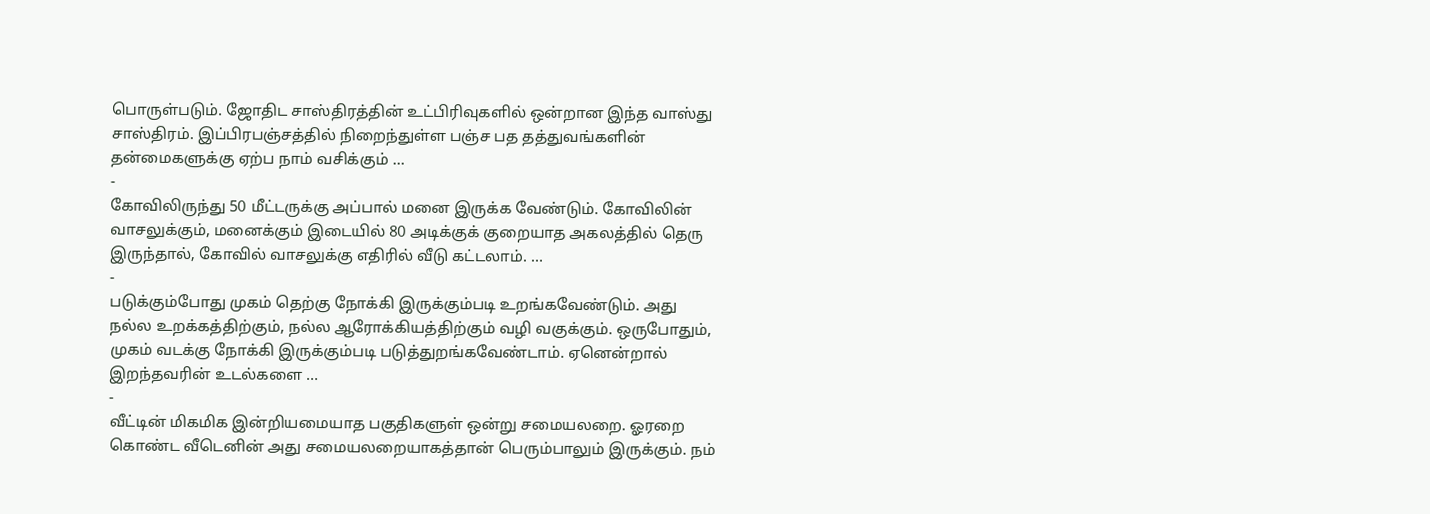பொருள்படும். ஜோதிட சாஸ்திரத்தின் உட்பிரிவுகளில் ஒன்றான இந்த வாஸ்து சாஸ்திரம். இப்பிரபஞ்சத்தில் நிறைந்துள்ள பஞ்ச பத தத்துவங்களின் தன்மைகளுக்கு ஏற்ப நாம் வசிக்கும் …
-
கோவிலிருந்து 50 மீட்டருக்கு அப்பால் மனை இருக்க வேண்டும். கோவிலின் வாசலுக்கும், மனைக்கும் இடையில் 80 அடிக்குக் குறையாத அகலத்தில் தெரு இருந்தால், கோவில் வாசலுக்கு எதிரில் வீடு கட்டலாம். …
-
படுக்கும்போது முகம் தெற்கு நோக்கி இருக்கும்படி உறங்கவேண்டும். அது நல்ல உறக்கத்திற்கும், நல்ல ஆரோக்கியத்திற்கும் வழி வகுக்கும். ஒருபோதும், முகம் வடக்கு நோக்கி இருக்கும்படி படுத்துறங்கவேண்டாம். ஏனென்றால் இறந்தவரின் உடல்களை …
-
வீட்டின் மிகமிக இன்றியமையாத பகுதிகளுள் ஒன்று சமையலறை. ஓரறை கொண்ட வீடெனின் அது சமையலறையாகத்தான் பெரும்பாலும் இருக்கும். நம்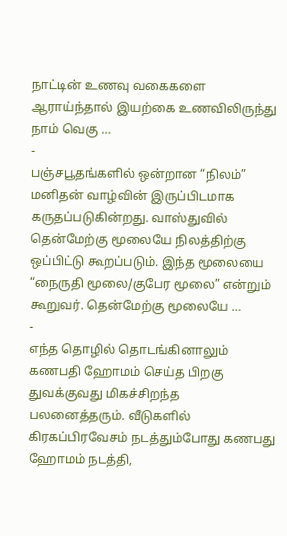நாட்டின் உணவு வகைகளை ஆராய்ந்தால் இயற்கை உணவிலிருந்து நாம் வெகு …
-
பஞ்சபூதங்களில் ஒன்றான “நிலம்” மனிதன் வாழ்வின் இருப்பிடமாக கருதப்படுகின்றது. வாஸ்துவில் தென்மேற்கு மூலையே நிலத்திற்கு ஒப்பிட்டு கூறப்படும். இந்த மூலையை “நைருதி மூலை/குபேர மூலை” என்றும் கூறுவர். தென்மேற்கு மூலையே …
-
எந்த தொழில் தொடங்கினாலும் கணபதி ஹோமம் செய்த பிறகு துவக்குவது மிகச்சிறந்த பலனைத்தரும். வீடுகளில் கிரகப்பிரவேசம் நடத்தும்போது கணபது ஹோமம் நடத்தி,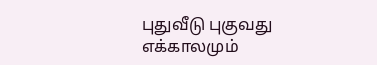புதுவீடு புகுவது எக்காலமும்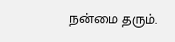நன்மை தரும்.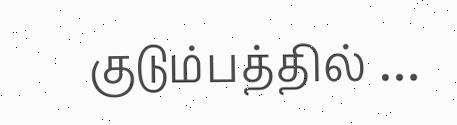குடும்பத்தில் …